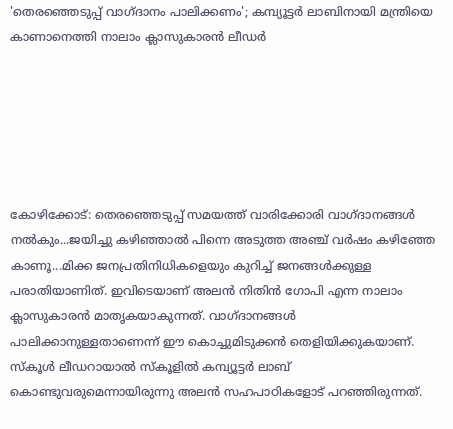'തെരഞ്ഞെടുപ്പ് വാഗ്ദാനം പാലിക്കണം'; കമ്പ്യൂട്ടർ ലാബിനായി മന്ത്രിയെ കാണാനെത്തി നാലാം ക്ലാസുകാരൻ ലീഡർ






കോഴിക്കോട്: തെരഞ്ഞെടുപ്പ് സമയത്ത് വാരിക്കോരി വാഗ്ദാനങ്ങൾ നൽകും...ജയിച്ചു കഴിഞ്ഞാൽ പിന്നെ അടുത്ത അഞ്ച് വര്‍ഷം കഴിഞ്ഞേ കാണൂ...മിക്ക ജനപ്രതിനിധികളെയും കുറിച്ച് ജനങ്ങൾക്കുള്ള പരാതിയാണിത്. ഇവിടെയാണ് അലൻ നിതിൻ ഗോപി എന്ന നാലാം ക്ലാസുകാരൻ മാതൃകയാകുന്നത്. വാഗ്ദാനങ്ങൾ പാലിക്കാനുള്ളതാണെന്ന് ഈ കൊച്ചുമിടുക്കൻ തെളിയിക്കുകയാണ്. സ്കൂൾ ലീഡറായാൽ സ്കൂളിൽ കമ്പ്യൂട്ടര്‍ ലാബ് കൊണ്ടുവരുമെന്നായിരുന്നു അലൻ സഹപാഠികളോട് പറഞ്ഞിരുന്നത്.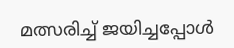മത്സരിച്ച് ജയിച്ചപ്പോൾ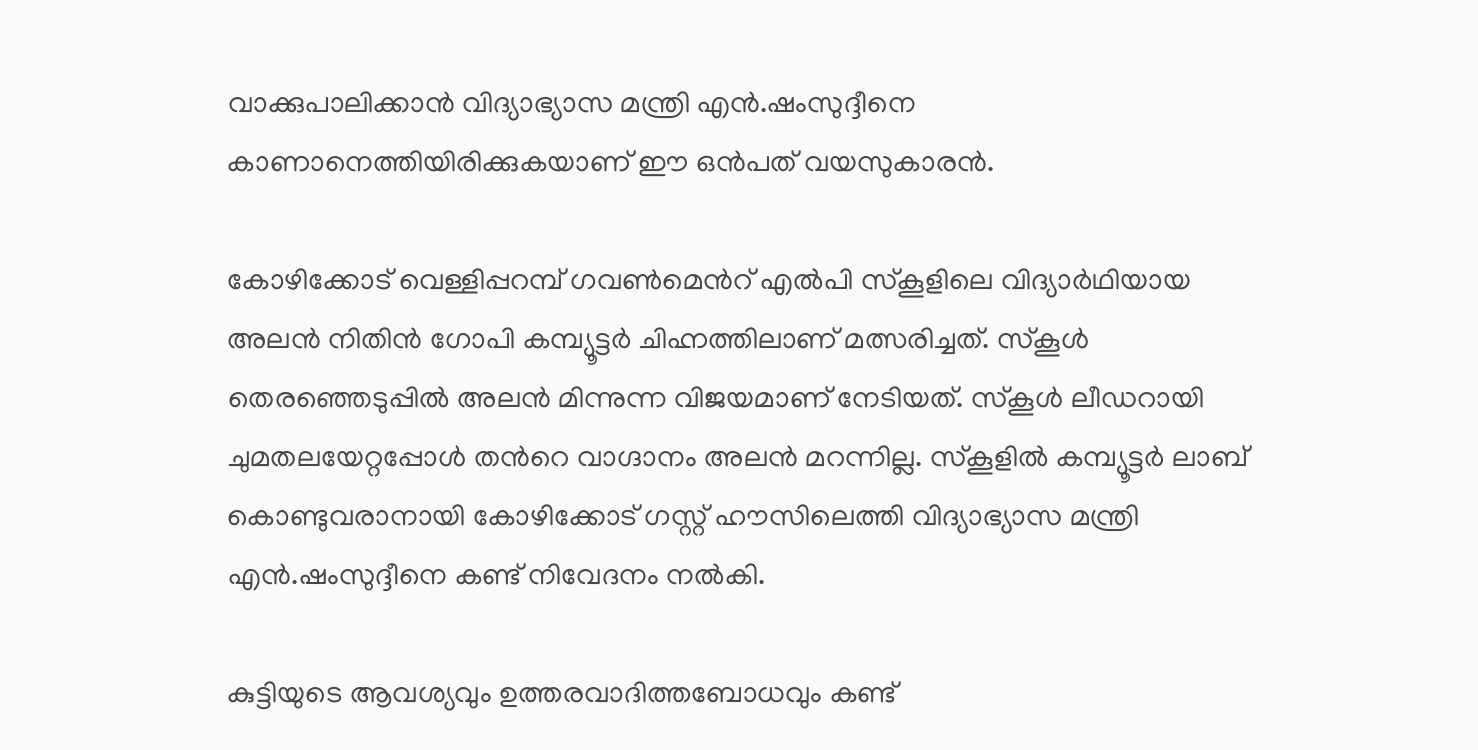വാക്കുപാലിക്കാൻ വിദ്യാഭ്യാസ മന്ത്രി എൻ.ഷംസുദ്ദീനെ കാണാനെത്തിയിരിക്കുകയാണ് ഈ ഒൻപത് വയസുകാരൻ.

കോഴിക്കോട് വെള്ളിപ്പറമ്പ് ഗവൺമെന്‍റ് എൽപി സ്കൂളിലെ വിദ്യാര്‍ഥിയായ അലൻ നിതിൻ ഗോപി കമ്പ്യൂട്ടര്‍ ചിഹ്നത്തിലാണ് മത്സരിച്ചത്. സ്കൂൾ തെരഞ്ഞെടുപ്പിൽ അലൻ മിന്നുന്ന വിജയമാണ് നേടിയത്. സ്കൂൾ ലീഡറായി ചുമതലയേറ്റപ്പോൾ തന്‍റെ വാഗ്ദാനം അലൻ മറന്നില്ല. സ്കൂളിൽ കമ്പ്യൂട്ടര്‍ ലാബ് കൊണ്ടുവരാനായി കോഴിക്കോട് ഗസ്റ്റ് ഹൗസിലെത്തി വിദ്യാഭ്യാസ മന്ത്രി എൻ.ഷംസുദ്ദീനെ കണ്ട് നിവേദനം നൽകി.

കുട്ടിയുടെ ആവശ്യവും ഉത്തരവാദിത്തബോധവും കണ്ട്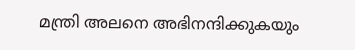മന്ത്രി അലനെ അഭിനന്ദിക്കുകയും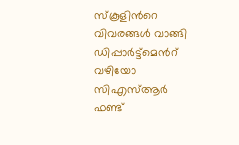സ്കൂളിന്‍റെ വിവരങ്ങൾ വാങ്ങി ഡിപ്പാർട്ട്മെന്‍റ് വഴിയോ സിഎസ്ആർ ഫണ്ട്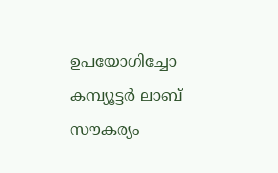ഉപയോഗിച്ചോ കമ്പ്യൂട്ടർ ലാബ് സൗകര്യം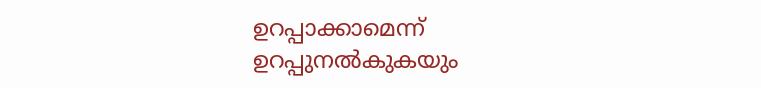ഉറപ്പാക്കാമെന്ന് ഉറപ്പുനൽകുകയും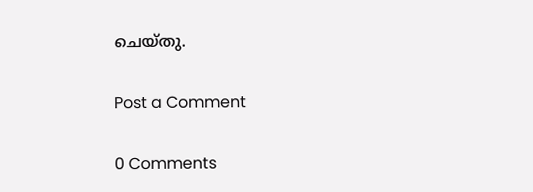ചെയ്തു.

Post a Comment

0 Comments